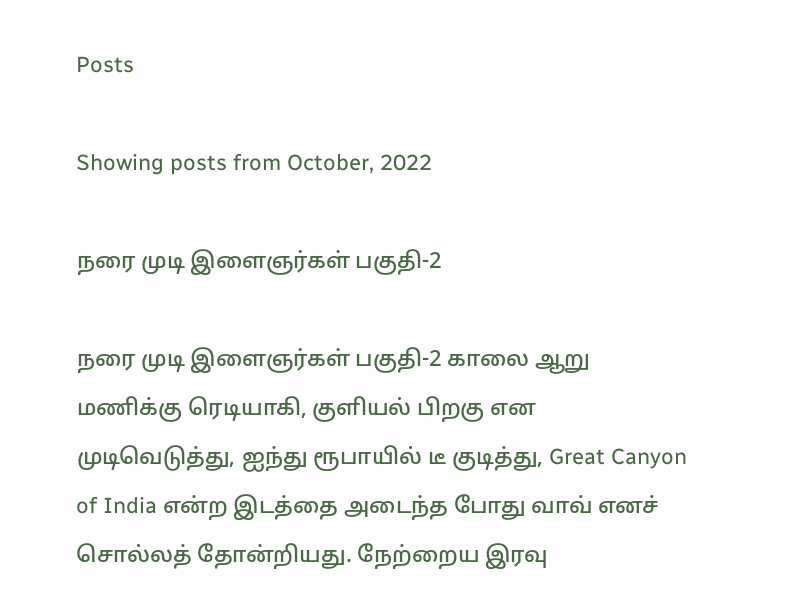Posts

Showing posts from October, 2022

நரை முடி இளைஞர்கள் பகுதி-2

நரை முடி இளைஞர்கள் பகுதி-2 காலை ஆறு மணிக்கு ரெடியாகி, குளியல் பிறகு என முடிவெடுத்து, ஐந்து ரூபாயில் டீ குடித்து, Great Canyon of India என்ற இடத்தை அடைந்த போது வாவ் எனச் சொல்லத் தோன்றியது. நேற்றைய இரவு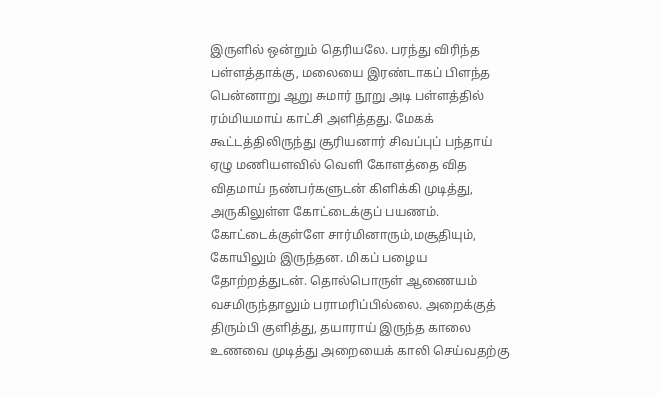இருளில் ஒன்றும் தெரியலே. பரந்து விரிந்த பள்ளத்தாக்கு, மலையை இரண்டாகப் பிளந்த பென்னாறு ஆறு சுமார் நூறு அடி பள்ளத்தில் ரம்மியமாய் காட்சி அளித்தது. மேகக் கூட்டத்திலிருந்து சூரியனார் சிவப்புப் பந்தாய் ஏழு மணியளவில் வெளி கோளத்தை வித விதமாய் நண்பர்களுடன் கிளிக்கி முடித்து, அருகிலுள்ள கோட்டைக்குப் பயணம். கோட்டைக்குள்ளே சார்மினாரும்,மசூதியும், கோயிலும் இருந்தன. மிகப் பழைய தோற்றத்துடன். தொல்பொருள் ஆணையம் வசமிருந்தாலும் பராமரிப்பில்லை. அறைக்குத் திரும்பி குளித்து, தயாராய் இருந்த காலை உணவை முடித்து அறையைக் காலி செய்வதற்கு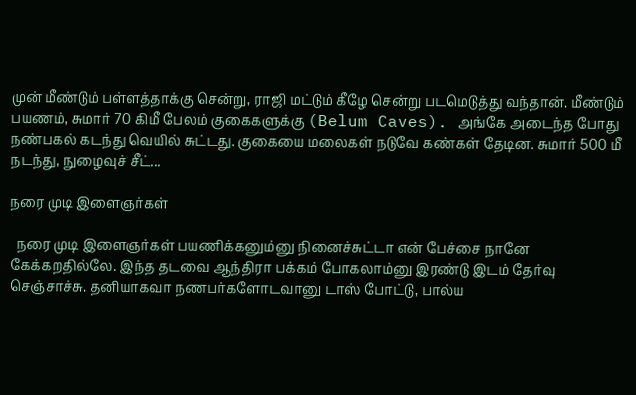முன் மீண்டும் பள்ளத்தாக்கு சென்று, ராஜி மட்டும் கீழே சென்று படமெடுத்து வந்தான். மீண்டும் பயணம், சுமார் 70 கிமீ பேலம் குகைகளுக்கு (Belum Caves). அங்கே அடைந்த போது நண்பகல் கடந்து வெயில் சுட்டது. குகையை மலைகள் நடுவே கண்கள் தேடின. சுமார் 500 மீ நடந்து, நுழைவுச் சீட்...

நரை முடி இளைஞர்கள்

  நரை முடி இளைஞர்கள் பயணிக்கனும்னு நினைச்சுட்டா என் பேச்சை நானே கேக்கறதில்லே. இந்த தடவை ஆந்திரா பக்கம் போகலாம்னு இரண்டு இடம் தேர்வு செஞ்சாச்சு. தனியாகவா நணபர்களோடவானு டாஸ் போட்டு, பால்ய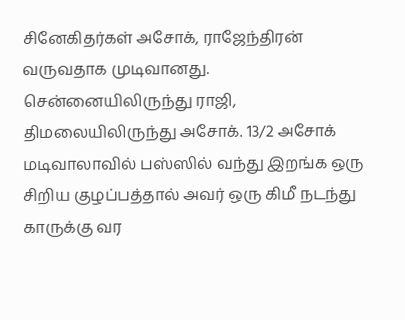சினேகிதர்கள் அசோக், ராஜேந்திரன் வருவதாக முடிவானது. சென்னையிலிருந்து ராஜி, திமலையிலிருந்து அசோக். 13/2 அசோக் மடிவாலாவில் பஸ்ஸில் வந்து இறங்க ஒரு சிறிய குழப்பத்தால் அவர் ஒரு கிமீ நடந்து காருக்கு வர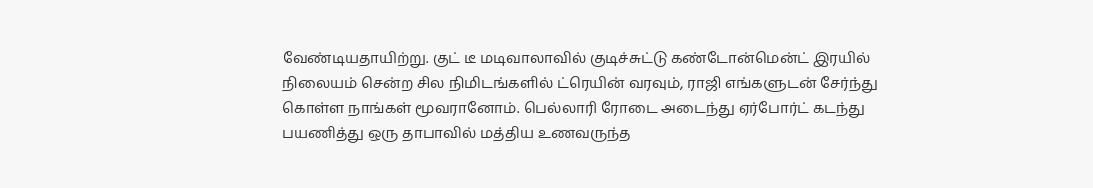வேண்டியதாயிற்று. குட் டீ மடிவாலாவில் குடிச்சுட்டு கண்டோன்மென்ட் இரயில் நிலையம் சென்ற சில நிமிடங்களில் ட்ரெயின் வரவும், ராஜி எங்களுடன் சேர்ந்து கொள்ள நாங்கள் மூவரானோம். பெல்லாரி ரோடை அடைந்து ஏர்போர்ட் கடந்து பயணித்து ஒரு தாபாவில் மத்திய உணவருந்த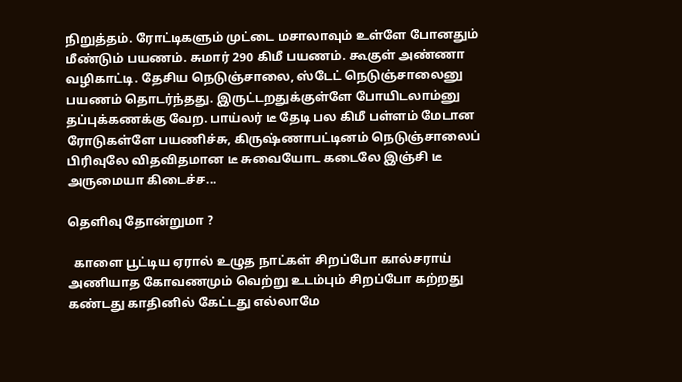நிறுத்தம். ரோட்டிகளும் முட்டை மசாலாவும் உள்ளே போனதும் மீண்டும் பயணம். சுமார் 290 கிமீ பயணம். கூகுள் அண்ணா வழிகாட்டி. தேசிய நெடுஞ்சாலை, ஸ்டேட் நெடுஞ்சாலைனு பயணம் தொடர்ந்தது. இருட்டறதுக்குள்ளே போயிடலாம்னு தப்புக்கணக்கு வேற. பாய்லர் டீ தேடி பல கிமீ பள்ளம் மேடான ரோடுகள்ளே பயணிச்சு, கிருஷ்ணாபட்டினம் நெடுஞ்சாலைப் பிரிவுலே விதவிதமான டீ சுவையோட கடைலே இஞ்சி டீ அருமையா கிடைச்ச...

தெளிவு தோன்றுமா ?

  காளை பூட்டிய ஏரால் உழுத நாட்கள் சிறப்போ கால்சராய் அணியாத கோவணமும் வெற்று உடம்பும் சிறப்போ கற்றது கண்டது காதினில் கேட்டது எல்லாமே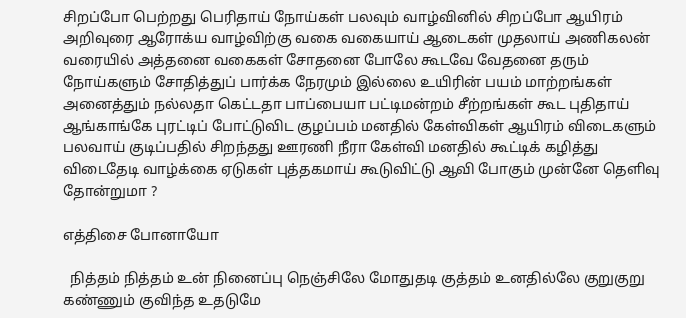சிறப்போ பெற்றது பெரிதாய் நோய்கள் பலவும் வாழ்வினில் சிறப்போ ஆயிரம் அறிவுரை ஆரோக்ய வாழ்விற்கு வகை வகையாய் ஆடைகள் முதலாய் அணிகலன் வரையில் அத்தனை வகைகள் சோதனை போலே கூடவே வேதனை தரும் நோய்களும் சோதித்துப் பார்க்க நேரமும் இல்லை உயிரின் பயம் மாற்றங்கள் அனைத்தும் நல்லதா கெட்டதா பாப்பையா பட்டிமன்றம் சீற்றங்கள் கூட புதிதாய் ஆங்காங்கே புரட்டிப் போட்டுவிட குழப்பம் மனதில் கேள்விகள் ஆயிரம் விடைகளும் பலவாய் குடிப்பதில் சிறந்தது ஊரணி நீரா கேள்வி மனதில் கூட்டிக் கழித்து விடைதேடி வாழ்க்கை ஏடுகள் புத்தகமாய் கூடுவிட்டு ஆவி போகும் முன்னே தெளிவு தோன்றுமா ?

எத்திசை போனாயோ

  நித்தம் நித்தம் உன் நினைப்பு நெஞ்சிலே மோதுதடி குத்தம் உனதில்லே குறுகுறு கண்ணும் குவிந்த உதடுமே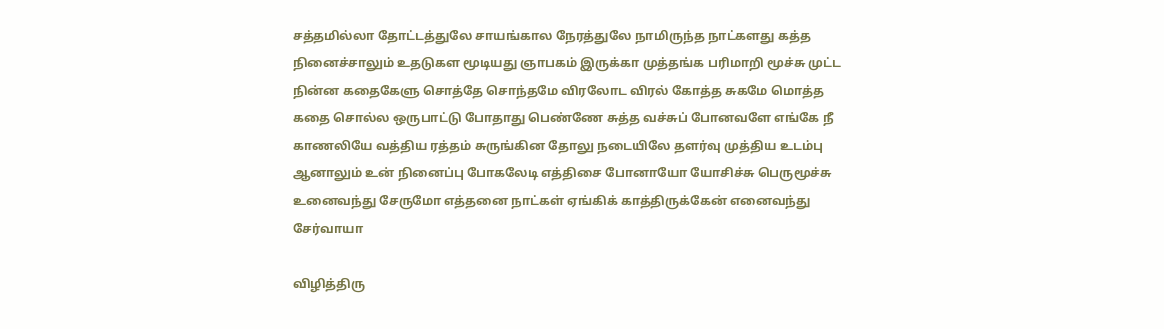சத்தமில்லா தோட்டத்துலே சாயங்கால நேரத்துலே நாமிருந்த நாட்களது கத்த நினைச்சாலும் உதடுகள மூடியது ஞாபகம் இருக்கா முத்தங்க பரிமாறி மூச்சு முட்ட நின்ன கதைகேளு சொத்தே சொந்தமே விரலோட விரல் கோத்த சுகமே மொத்த கதை சொல்ல ஒருபாட்டு போதாது பெண்ணே சுத்த வச்சுப் போனவளே எங்கே நீ காணலியே வத்திய ரத்தம் சுருங்கின தோலு நடையிலே தளர்வு முத்திய உடம்பு ஆனாலும் உன் நினைப்பு போகலேடி எத்திசை போனாயோ யோசிச்சு பெருமூச்சு உனைவந்து சேருமோ எத்தனை நாட்கள் ஏங்கிக் காத்திருக்கேன் எனைவந்து சேர்வாயா

விழித்திரு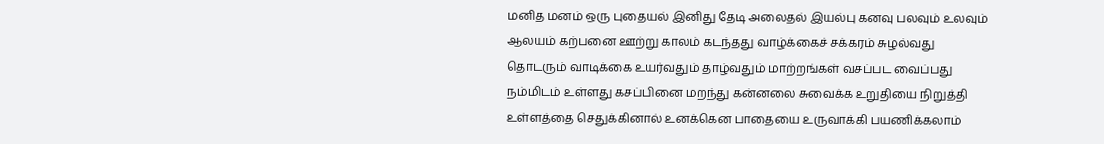மனித மனம் ஒரு புதையல் இனிது தேடி அலைதல் இயல்பு கனவு பலவும் உலவும் ஆலயம் கற்பனை ஊற்று காலம் கடந்தது வாழ்க்கைச் சக்கரம் சுழல்வது தொடரும் வாடிக்கை உயர்வதும் தாழ்வதும் மாற்றங்கள் வசப்பட வைப்பது நம்மிடம் உள்ளது கசப்பினை மறந்து கன்னலை சுவைக்க உறுதியை நிறுத்தி உள்ளத்தை செதுக்கினால் உனக்கென பாதையை உருவாக்கி பயணிக்கலாம்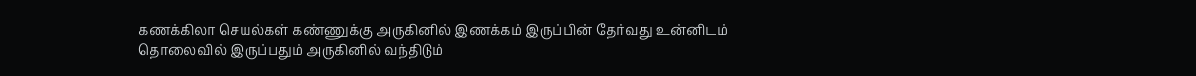கணக்கிலா செயல்கள் கண்ணுக்கு அருகினில் இணக்கம் இருப்பின் தேர்வது உன்னிடம் தொலைவில் இருப்பதும் அருகினில் வந்திடும்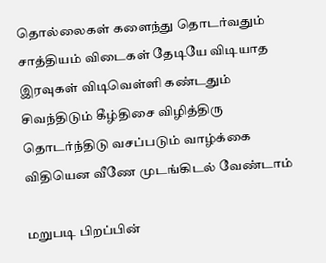தொல்லைகள் களைந்து தொடர்வதும் சாத்தியம் விடைகள் தேடியே விடியாத இரவுகள் விடிவெள்ளி கண்டதும் சிவந்திடும் கீழ்திசை விழித்திரு தொடர்ந்திடு வசப்படும் வாழ்க்கை விதியென வீணே முடங்கிடல் வேண்டாம்

மறுபடி பிறப்பின்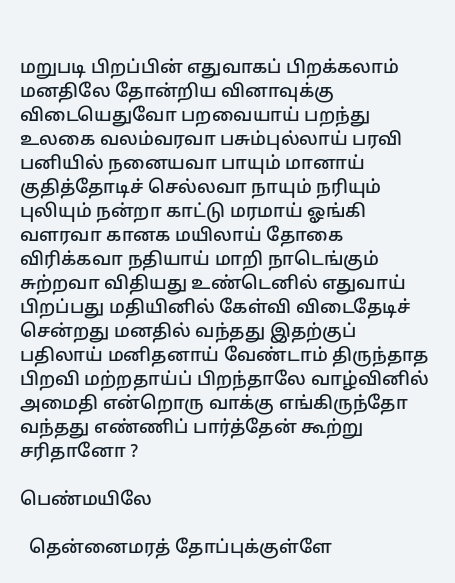மறுபடி பிறப்பின் எதுவாகப் பிறக்கலாம் மனதிலே தோன்றிய வினாவுக்கு விடையெதுவோ பறவையாய் பறந்து உலகை வலம்வரவா பசும்புல்லாய் பரவி பனியில் நனையவா பாயும் மானாய் குதித்தோடிச் செல்லவா நாயும் நரியும் புலியும் நன்றா காட்டு மரமாய் ஓங்கி வளரவா கானக மயிலாய் தோகை விரிக்கவா நதியாய் மாறி நாடெங்கும் சுற்றவா விதியது உண்டெனில் எதுவாய் பிறப்பது மதியினில் கேள்வி விடைதேடிச் சென்றது மனதில் வந்தது இதற்குப் பதிலாய் மனிதனாய் வேண்டாம் திருந்தாத பிறவி மற்றதாய்ப் பிறந்தாலே வாழ்வினில் அமைதி என்றொரு வாக்கு எங்கிருந்தோ வந்தது எண்ணிப் பார்த்தேன் கூற்று சரிதானோ ?

பெண்மயிலே

  தென்னைமரத் தோப்புக்குள்ளே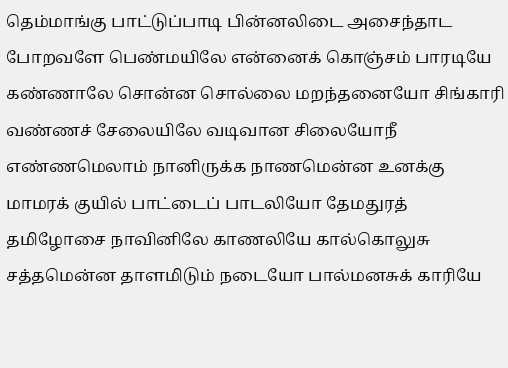தெம்மாங்கு பாட்டுப்பாடி பின்னலிடை அசைந்தாட போறவளே பெண்மயிலே என்னைக் கொஞ்சம் பாரடியே கண்ணாலே சொன்ன சொல்லை மறந்தனையோ சிங்காரி வண்ணச் சேலையிலே வடிவான சிலையோநீ எண்ணமெலாம் நானிருக்க நாணமென்ன உனக்கு மாமரக் குயில் பாட்டைப் பாடலியோ தேமதுரத் தமிழோசை நாவினிலே காணலியே கால்கொலுசு சத்தமென்ன தாளமிடும் நடையோ பால்மனசுக் காரியே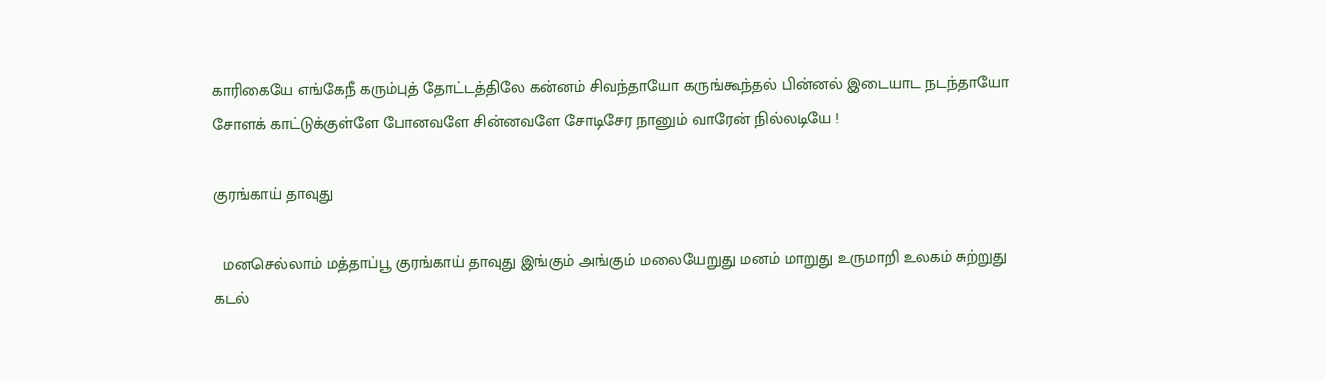காரிகையே எங்கேநீ கரும்புத் தோட்டத்திலே கன்னம் சிவந்தாயோ கருங்கூந்தல் பின்னல் இடையாட நடந்தாயோ சோளக் காட்டுக்குள்ளே போனவளே சின்னவளே சோடிசேர நானும் வாரேன் நில்லடியே !

குரங்காய் தாவுது

  மனசெல்லாம் மத்தாப்பூ குரங்காய் தாவுது இங்கும் அங்கும் மலையேறுது மனம் மாறுது உருமாறி உலகம் சுற்றுது கடல்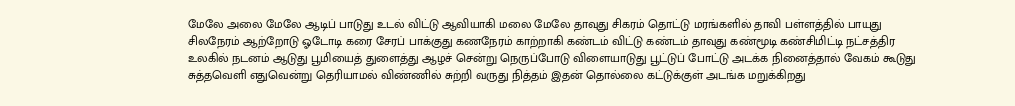மேலே அலை மேலே ஆடிப் பாடுது உடல் விட்டு ஆவியாகி மலை மேலே தாவுது சிகரம் தொட்டு மரங்களில் தாவி பள்ளத்தில் பாயுது சிலநேரம் ஆற்றோடு ஓடோடி கரை சேரப் பாக்குது கணநேரம் காற்றாகி கண்டம் விட்டு கண்டம் தாவுது கண்மூடி கண்சிமிட்டி நட்சத்திர உலகில் நடனம் ஆடுது பூமியைத் துளைத்து ஆழச் சென்று நெருப்போடு விளையாடுது பூட்டுப் போட்டு அடக்க நினைத்தால் வேகம் கூடுது சுத்தவெளி எதுவென்று தெரியாமல் விண்ணில் சுற்றி வருது நித்தம் இதன் தொல்லை கட்டுக்குள் அடங்க மறுக்கிறது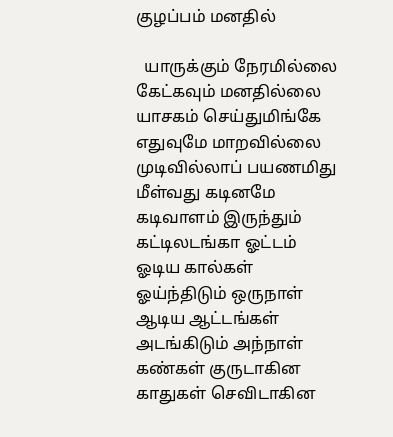குழப்பம் மனதில்

  யாருக்கும் நேரமில்லை கேட்கவும் மனதில்லை யாசகம் செய்துமிங்கே எதுவுமே மாறவில்லை முடிவில்லாப் பயணமிது மீள்வது கடினமே கடிவாளம் இருந்தும் கட்டிலடங்கா ஓட்டம் ஓடிய கால்கள் ஓய்ந்திடும் ஒருநாள் ஆடிய ஆட்டங்கள் அடங்கிடும் அந்நாள் கண்கள் குருடாகின காதுகள் செவிடாகின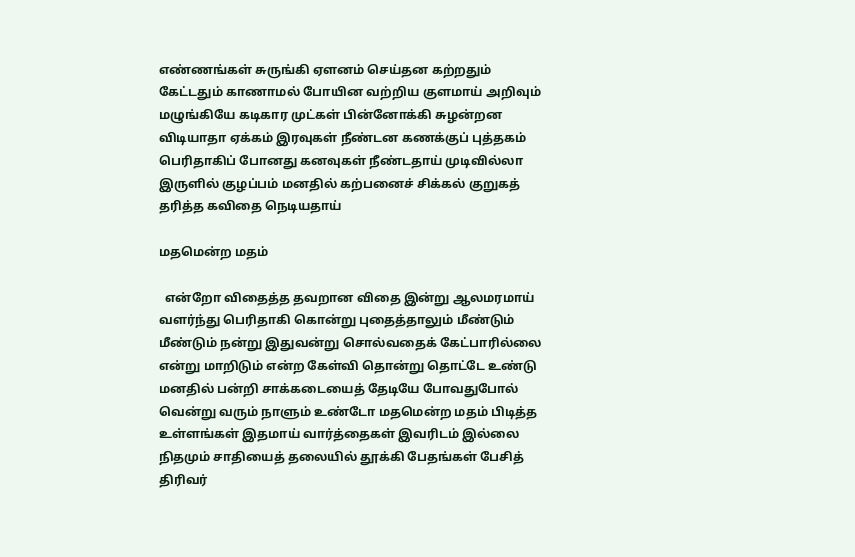எண்ணங்கள் சுருங்கி ஏளனம் செய்தன கற்றதும் கேட்டதும் காணாமல் போயின வற்றிய குளமாய் அறிவும் மழுங்கியே கடிகார முட்கள் பின்னோக்கி சுழன்றன விடியாதா ஏக்கம் இரவுகள் நீண்டன கணக்குப் புத்தகம் பெரிதாகிப் போனது கனவுகள் நீண்டதாய் முடிவில்லா இருளில் குழப்பம் மனதில் கற்பனைச் சிக்கல் குறுகத் தரித்த கவிதை நெடியதாய்

மதமென்ற மதம்

  என்றோ விதைத்த தவறான விதை இன்று ஆலமரமாய் வளர்ந்து பெரிதாகி கொன்று புதைத்தாலும் மீண்டும் மீண்டும் நன்று இதுவன்று சொல்வதைக் கேட்பாரில்லை என்று மாறிடும் என்ற கேள்வி தொன்று தொட்டே உண்டு மனதில் பன்றி சாக்கடையைத் தேடியே போவதுபோல் வென்று வரும் நாளும் உண்டோ மதமென்ற மதம் பிடித்த உள்ளங்கள் இதமாய் வார்த்தைகள் இவரிடம் இல்லை நிதமும் சாதியைத் தலையில் தூக்கி பேதங்கள் பேசித் திரிவர்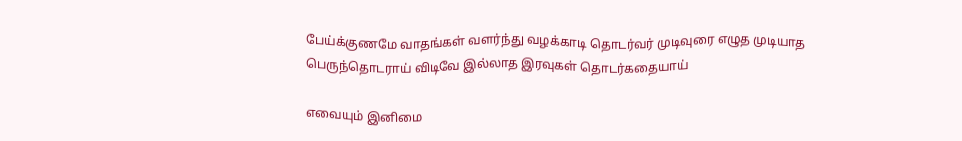பேய்க்குணமே வாதங்கள் வளர்ந்து வழக்காடி தொடர்வர் முடிவுரை எழுத முடியாத பெருந்தொடராய் விடிவே இல்லாத இரவுகள் தொடர்கதையாய்

எவையும் இனிமை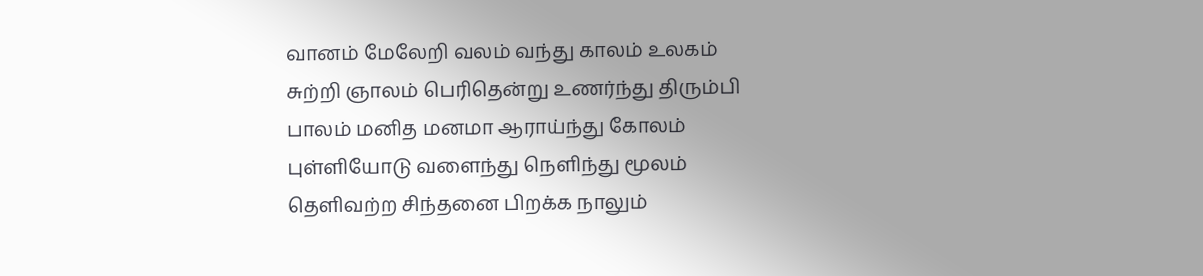வானம் மேலேறி வலம் வந்து காலம் உலகம் சுற்றி ஞாலம் பெரிதென்று உணர்ந்து திரும்பி பாலம் மனித மனமா ஆராய்ந்து கோலம் புள்ளியோடு வளைந்து நெளிந்து மூலம் தெளிவற்ற சிந்தனை பிறக்க நாலும்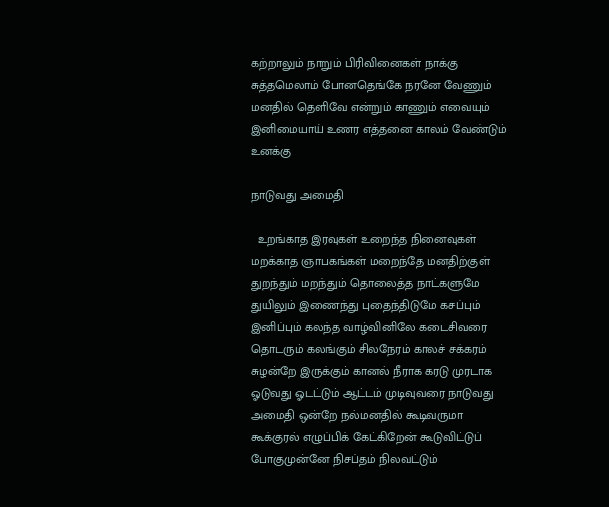கற்றாலும் நாறும் பிரிவினைகள் நாக்கு சுத்தமெலாம் போனதெங்கே நரனே வேணும் மனதில் தெளிவே என்றும் காணும் எவையும் இனிமையாய் உணர எத்தனை காலம் வேண்டும் உனக்கு

நாடுவது அமைதி

  உறங்காத இரவுகள் உறைந்த நினைவுகள் மறக்காத ஞாபகங்கள் மறைந்தே மனதிற்குள் துறந்தும் மறந்தும் தொலைத்த நாட்களுமே துயிலும் இணைந்து புதைந்திடுமே கசப்பும் இனிப்பும் கலந்த வாழ்வினிலே கடைசிவரை தொடரும் கலங்கும் சிலநேரம் காலச் சக்கரம் சுழன்றே இருக்கும் கானல் நீராக கரடு முரடாக ஓடுவது ஓடட்டும் ஆட்டம் முடிவுவரை நாடுவது அமைதி ஒன்றே நல்மனதில் கூடிவருமா கூக்குரல் எழுப்பிக் கேட்கிறேன் கூடுவிட்டுப் போகுமுன்னே நிசப்தம் நிலவட்டும்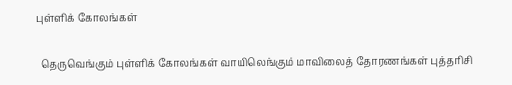புள்ளிக் கோலங்கள்

  தெருவெங்கும் புள்ளிக் கோலங்கள் வாயிலெங்கும் மாவிலைத் தோரணங்கள் புத்தரிசி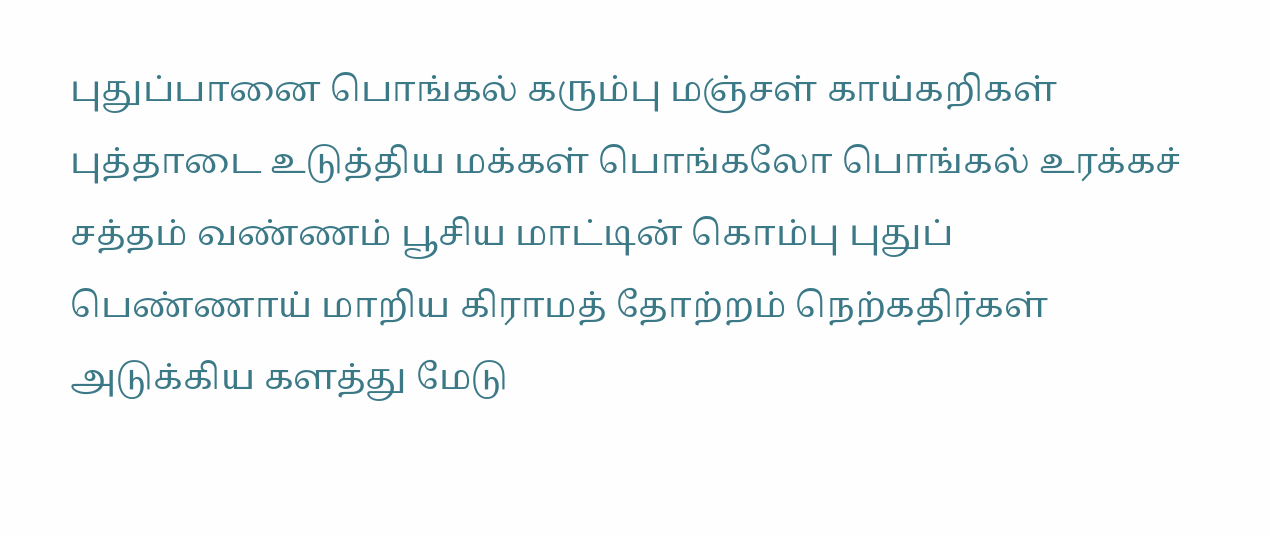புதுப்பானை பொங்கல் கரும்பு மஞ்சள் காய்கறிகள் புத்தாடை உடுத்திய மக்கள் பொங்கலோ பொங்கல் உரக்கச் சத்தம் வண்ணம் பூசிய மாட்டின் கொம்பு புதுப் பெண்ணாய் மாறிய கிராமத் தோற்றம் நெற்கதிர்கள் அடுக்கிய களத்து மேடு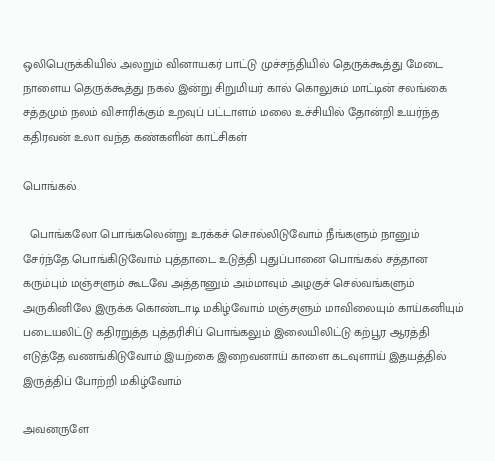ஒலிபெருக்கியில் அலறும் வினாயகர் பாட்டு முச்சந்தியில் தெருக்கூத்து மேடை நாளைய தெருக்கூத்து நகல் இன்று சிறுமியர் கால் கொலுசும் மாட்டின் சலங்கை சத்தமும் நலம் விசாரிக்கும் உறவுப் பட்டாளம் மலை உச்சியில் தோன்றி உயர்ந்த கதிரவன் உலா வந்த கண்களின் காட்சிகள்

பொங்கல்

  பொங்கலோ பொங்கலென்று உரக்கச் சொல்லிடுவோம் நீங்களும் நானும் சேர்ந்தே பொங்கிடுவோம் புத்தாடை உடுத்தி புதுப்பானை பொங்கல் சத்தான கரும்பும் மஞ்சளும் கூடவே அத்தானும் அம்மாவும் அழகுச் செல்வங்களும் அருகினிலே இருக்க கொண்டாடி மகிழ்வோம் மஞ்சளும் மாவிலையும் காய்கனியும் படையலிட்டு கதிரறுத்த புத்தரிசிப் பொங்கலும் இலையிலிட்டு கற்பூர ஆரத்தி எடுத்தே வணங்கிடுவோம் இயற்கை இறைவனாய் காளை கடவுளாய் இதயத்தில் இருத்திப் போற்றி மகிழ்வோம்

அவனருளே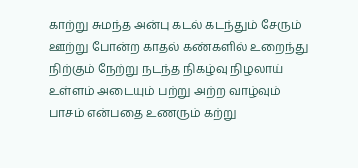காற்று சுமந்த அன்பு கடல் கடந்தும் சேரும் ஊற்று போன்ற காதல் கண்களில் உறைந்து நிற்கும் நேற்று நடந்த நிகழ்வு நிழலாய் உள்ளம் அடையும் பற்று அற்ற வாழ்வும் பாசம் என்பதை உணரும் கற்று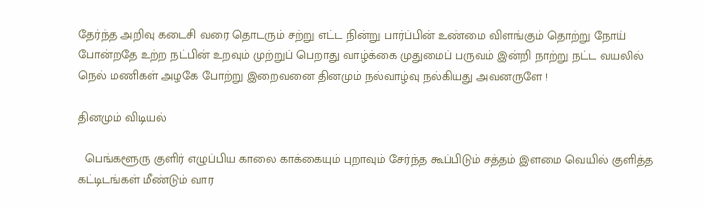தேர்ந்த அறிவு கடைசி வரை தொடரும் சற்று எட்ட நின்று பார்ப்பின் உண்மை விளங்கும் தொற்று நோய் போன்றதே உற்ற நட்பின் உறவும் முற்றுப் பெறாது வாழ்க்கை முதுமைப் பருவம் இன்றி நாற்று நட்ட வயலில் நெல் மணிகள் அழகே போற்று இறைவனை தினமும் நல்வாழ்வு நல்கியது அவனருளே !

தினமும் விடியல்

  பெங்களூரு குளிர் எழுப்பிய காலை காக்கையும் புறாவும் சேர்ந்த கூப்பிடும் சத்தம் இளமை வெயில் குளித்த கட்டிடங்கள் மீண்டும் வார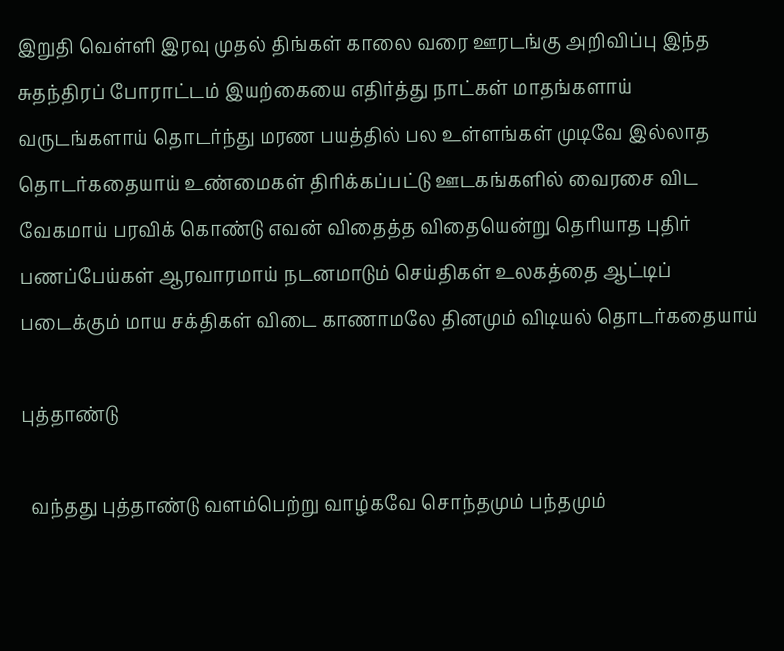இறுதி வெள்ளி இரவு முதல் திங்கள் காலை வரை ஊரடங்கு அறிவிப்பு இந்த சுதந்திரப் போராட்டம் இயற்கையை எதிர்த்து நாட்கள் மாதங்களாய் வருடங்களாய் தொடர்ந்து மரண பயத்தில் பல உள்ளங்கள் முடிவே இல்லாத தொடர்கதையாய் உண்மைகள் திரிக்கப்பட்டு ஊடகங்களில் வைரசை விட வேகமாய் பரவிக் கொண்டு எவன் விதைத்த விதையென்று தெரியாத புதிர் பணப்பேய்கள் ஆரவாரமாய் நடனமாடும் செய்திகள் உலகத்தை ஆட்டிப் படைக்கும் மாய சக்திகள் விடை காணாமலே தினமும் விடியல் தொடர்கதையாய்

புத்தாண்டு

  வந்தது புத்தாண்டு வளம்பெற்று வாழ்கவே சொந்தமும் பந்தமும்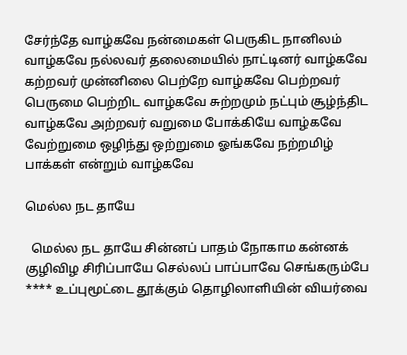சேர்ந்தே வாழ்கவே நன்மைகள் பெருகிட நானிலம் வாழ்கவே நல்லவர் தலைமையில் நாட்டினர் வாழ்கவே கற்றவர் முன்னிலை பெற்றே வாழ்கவே பெற்றவர் பெருமை பெற்றிட வாழ்கவே சுற்றமும் நட்பும் சூழ்ந்திட வாழ்கவே அற்றவர் வறுமை போக்கியே வாழ்கவே வேற்றுமை ஒழிந்து ஒற்றுமை ஓங்கவே நற்றமிழ் பாக்கள் என்றும் வாழ்கவே

மெல்ல நட தாயே

  மெல்ல நட தாயே சின்னப் பாதம் நோகாம கன்னக் குழிவிழ சிரிப்பாயே செல்லப் பாப்பாவே செங்கரும்பே **** உப்புமூட்டை தூக்கும் தொழிலாளியின் வியர்வை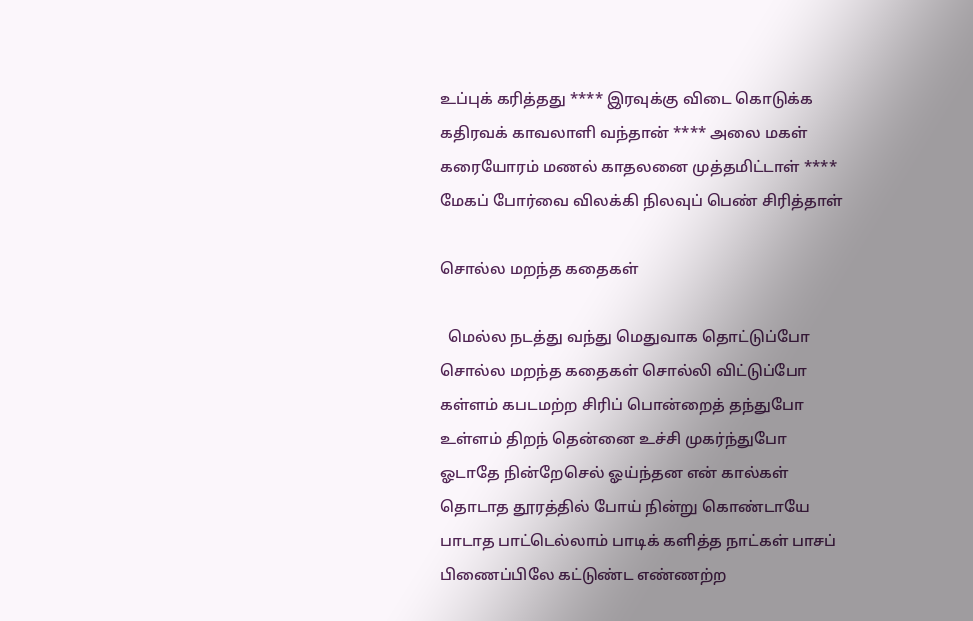உப்புக் கரித்தது **** இரவுக்கு விடை கொடுக்க கதிரவக் காவலாளி வந்தான் **** அலை மகள் கரையோரம் மணல் காதலனை முத்தமிட்டாள் **** மேகப் போர்வை விலக்கி நிலவுப் பெண் சிரித்தாள்

சொல்ல மறந்த கதைகள்

  மெல்ல நடத்து வந்து மெதுவாக தொட்டுப்போ சொல்ல மறந்த கதைகள் சொல்லி விட்டுப்போ கள்ளம் கபடமற்ற சிரிப் பொன்றைத் தந்துபோ உள்ளம் திறந் தென்னை உச்சி முகர்ந்துபோ ஓடாதே நின்றேசெல் ஓய்ந்தன என் கால்கள் தொடாத தூரத்தில் போய் நின்று கொண்டாயே பாடாத பாட்டெல்லாம் பாடிக் களித்த நாட்கள் பாசப் பிணைப்பிலே கட்டுண்ட எண்ணற்ற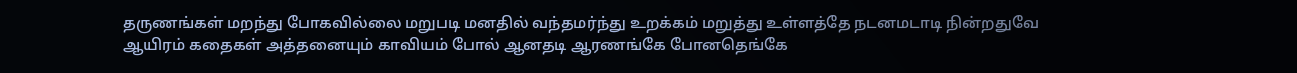தருணங்கள் மறந்து போகவில்லை மறுபடி மனதில் வந்தமர்ந்து உறக்கம் மறுத்து உள்ளத்தே நடனமடாடி நின்றதுவே ஆயிரம் கதைகள் அத்தனையும் காவியம் போல் ஆனதடி ஆரணங்கே போனதெங்கே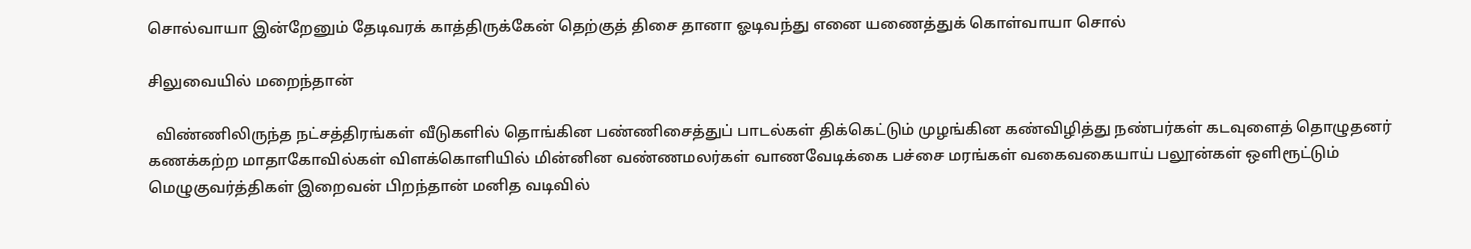சொல்வாயா இன்றேனும் தேடிவரக் காத்திருக்கேன் தெற்குத் திசை தானா ஓடிவந்து எனை யணைத்துக் கொள்வாயா சொல்

சிலுவையில் மறைந்தான்

  விண்ணிலிருந்த நட்சத்திரங்கள் வீடுகளில் தொங்கின பண்ணிசைத்துப் பாடல்கள் திக்கெட்டும் முழங்கின கண்விழித்து நண்பர்கள் கடவுளைத் தொழுதனர் கணக்கற்ற மாதாகோவில்கள் விளக்கொளியில் மின்னின வண்ணமலர்கள் வாணவேடிக்கை பச்சை மரங்கள் வகைவகையாய் பலூன்கள் ஒளிரூட்டும் மெழுகுவர்த்திகள் இறைவன் பிறந்தான் மனித வடிவில்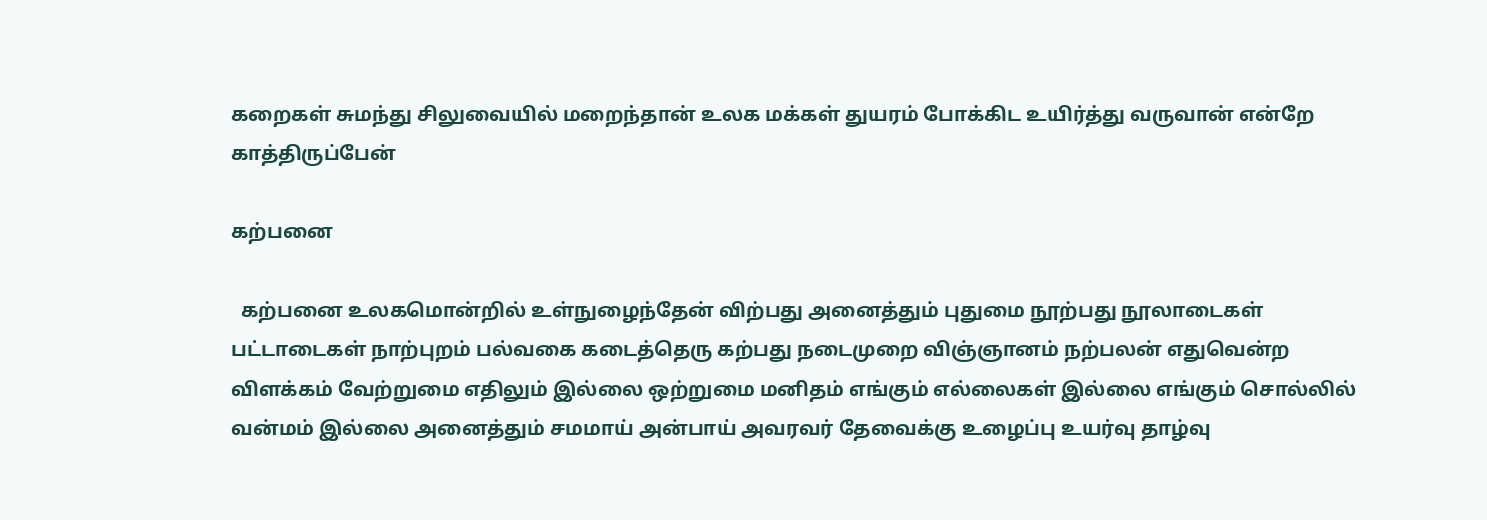கறைகள் சுமந்து சிலுவையில் மறைந்தான் உலக மக்கள் துயரம் போக்கிட உயிர்த்து வருவான் என்றே காத்திருப்பேன்

கற்பனை

  கற்பனை உலகமொன்றில் உள்நுழைந்தேன் விற்பது அனைத்தும் புதுமை நூற்பது நூலாடைகள் பட்டாடைகள் நாற்புறம் பல்வகை கடைத்தெரு கற்பது நடைமுறை விஞ்ஞானம் நற்பலன் எதுவென்ற விளக்கம் வேற்றுமை எதிலும் இல்லை ஒற்றுமை மனிதம் எங்கும் எல்லைகள் இல்லை எங்கும் சொல்லில் வன்மம் இல்லை அனைத்தும் சமமாய் அன்பாய் அவரவர் தேவைக்கு உழைப்பு உயர்வு தாழ்வு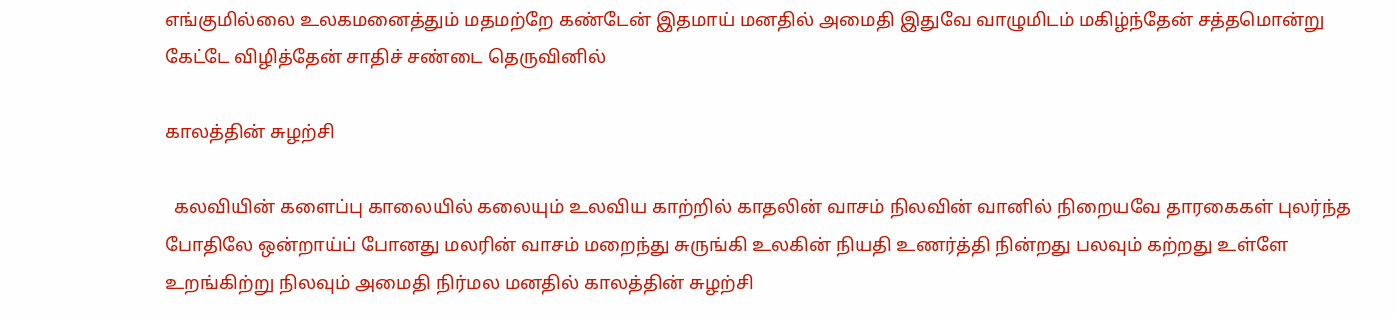எங்குமில்லை உலகமனைத்தும் மதமற்றே கண்டேன் இதமாய் மனதில் அமைதி இதுவே வாழுமிடம் மகிழ்ந்தேன் சத்தமொன்று கேட்டே விழித்தேன் சாதிச் சண்டை தெருவினில்

காலத்தின் சுழற்சி

  கலவியின் களைப்பு காலையில் கலையும் உலவிய காற்றில் காதலின் வாசம் நிலவின் வானில் நிறையவே தாரகைகள் புலர்ந்த போதிலே ஒன்றாய்ப் போனது மலரின் வாசம் மறைந்து சுருங்கி உலகின் நியதி உணர்த்தி நின்றது பலவும் கற்றது உள்ளே உறங்கிற்று நிலவும் அமைதி நிர்மல மனதில் காலத்தின் சுழற்சி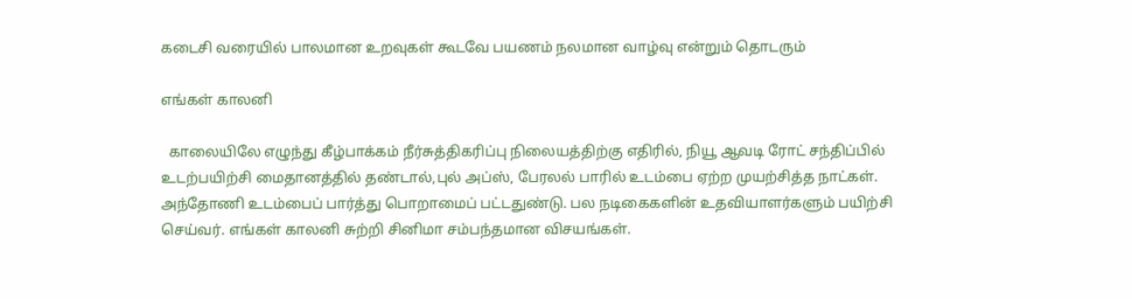கடைசி வரையில் பாலமான உறவுகள் கூடவே பயணம் நலமான வாழ்வு என்றும் தொடரும்

எங்கள் காலனி

  காலையிலே எழுந்து கீழ்பாக்கம் நீர்சுத்திகரிப்பு நிலையத்திற்கு எதிரில், நியூ ஆவடி ரோட் சந்திப்பில் உடற்பயிற்சி மைதானத்தில் தண்டால்,புல் அப்ஸ், பேரலல் பாரில் உடம்பை ஏற்ற முயற்சித்த நாட்கள். அந்தோணி உடம்பைப் பார்த்து பொறாமைப் பட்டதுண்டு. பல நடிகைகளின் உதவியாளர்களும் பயிற்சி செய்வர். எங்கள் காலனி சுற்றி சினிமா சம்பந்தமான விசயங்கள்.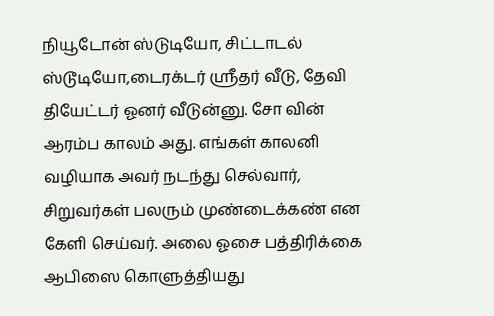நியூடோன் ஸ்டுடியோ, சிட்டாடல் ஸ்டூடியோ,டைரக்டர் ஸ்ரீதர் வீடு, தேவி தியேட்டர் ஓனர் வீடுன்னு. சோ வின் ஆரம்ப காலம் அது. எங்கள் காலனி வழியாக அவர் நடந்து செல்வார், சிறுவர்கள் பலரும் முண்டைக்கண் என கேளி செய்வர். அலை ஓசை பத்திரிக்கை ஆபிஸை கொளுத்தியது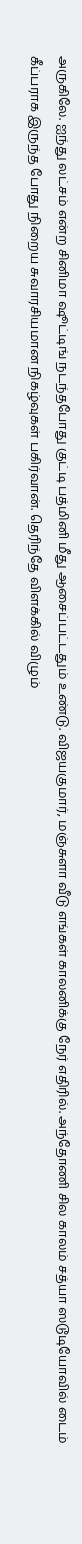அருகிலே. ஐந்து லட்சம் என்ற சினிமா ஷூட்டிங் நடந்தபோது குட்டி பத்மினி மீது ஆசைப்பட்டதும் உண்டு. விஜயகுமார், மஞ்சுளா வீடு எங்கள் காலனிக்கு நேர் எதிரில். அந்தோணி சில காலம் சத்யா ஸடூடியோவில் டைம் கீப்பராக இருந்த போது நிறைய சுவாரசியமான நிகழ்வுகள் பகிர்வான். தெரிந்தே விளக்கில் விழும்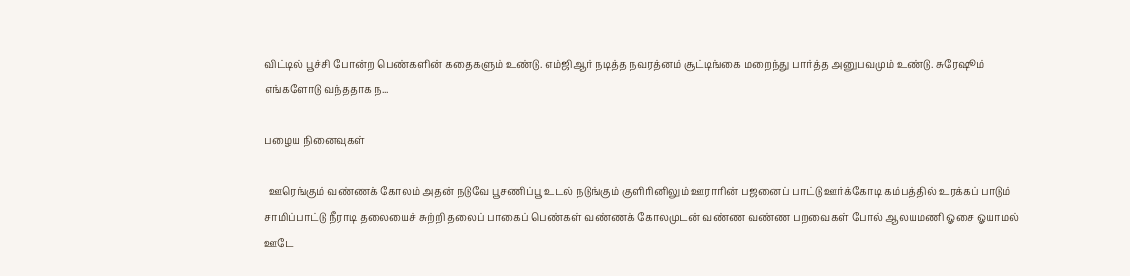விட்டில் பூச்சி போன்ற பெண்களின் கதைகளும் உண்டு. எம்ஜிஆர் நடித்த நவரத்னம் சூட்டிங்கை மறைந்து பார்த்த அனுபவமும் உண்டு. சுரேஷூம் எங்களோடு வந்ததாக ந...

பழைய நினைவுகள்

  ஊரெங்கும் வண்ணக் கோலம் அதன் நடுவே பூசணிப்பூ உடல் நடுங்கும் குளிரினிலும் ஊராரின் பஜனைப் பாட்டு ஊர்க்கோடி கம்பத்தில் உரக்கப் பாடும் சாமிப்பாட்டு நீராடி தலையைச் சுற்றி தலைப் பாகைப் பெண்கள் வண்ணக் கோலமுடன் வண்ண வண்ண பறவைகள் போல் ஆலயமணி ஓசை ஓயாமல் ஊடே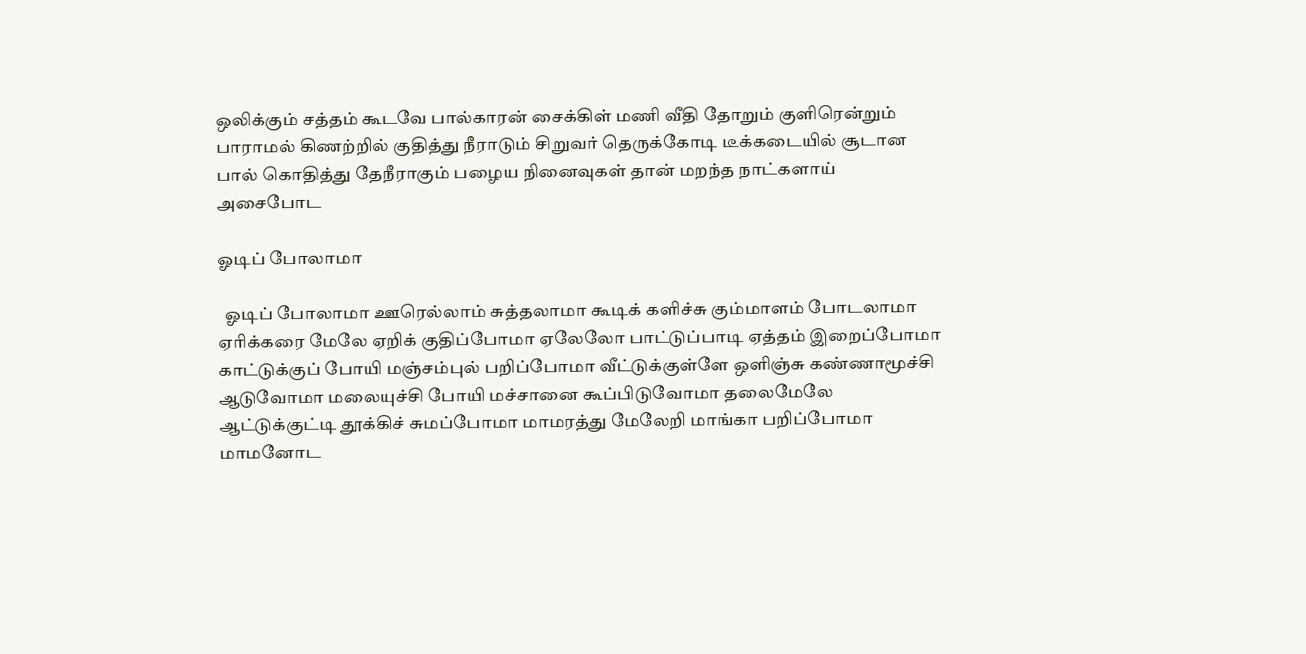ஒலிக்கும் சத்தம் கூடவே பால்காரன் சைக்கிள் மணி வீதி தோறும் குளிரென்றும் பாராமல் கிணற்றில் குதித்து நீராடும் சிறுவர் தெருக்கோடி டீக்கடையில் சூடான பால் கொதித்து தேநீராகும் பழைய நினைவுகள் தான் மறந்த நாட்களாய் அசைபோட

ஓடிப் போலாமா

  ஓடிப் போலாமா ஊரெல்லாம் சுத்தலாமா கூடிக் களிச்சு கும்மாளம் போடலாமா ஏரிக்கரை மேலே ஏறிக் குதிப்போமா ஏலேலோ பாட்டுப்பாடி ஏத்தம் இறைப்போமா காட்டுக்குப் போயி மஞ்சம்புல் பறிப்போமா வீட்டுக்குள்ளே ஒளிஞ்சு கண்ணாமூச்சி ஆடுவோமா மலையுச்சி போயி மச்சானை கூப்பிடுவோமா தலைமேலே ஆட்டுக்குட்டி தூக்கிச் சுமப்போமா மாமரத்து மேலேறி மாங்கா பறிப்போமா மாமனோட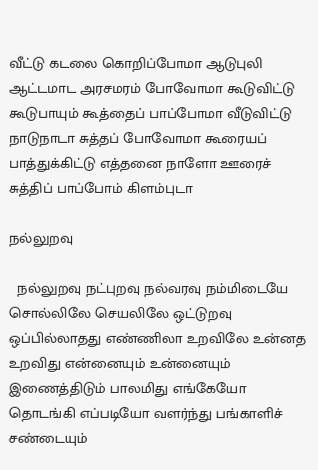வீட்டு கடலை கொறிப்போமா ஆடுபுலி ஆட்டமாட அரசமரம் போவோமா கூடுவிட்டு கூடுபாயும் கூத்தைப் பாப்போமா வீடுவிட்டு நாடுநாடா சுத்தப் போவோமா கூரையப் பாத்துக்கிட்டு எத்தனை நாளோ ஊரைச் சுத்திப் பாப்போம் கிளம்புடா

நல்லுறவு

  நல்லுறவு நட்புறவு நல்வரவு நம்மிடையே சொல்லிலே செயலிலே ஒட்டுறவு ஒப்பில்லாதது எண்ணிலா உறவிலே உன்னத உறவிது என்னையும் உன்னையும் இணைத்திடும் பாலமிது எங்கேயோ தொடங்கி எப்படியோ வளர்ந்து பங்காளிச் சண்டையும்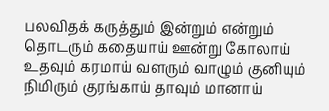பலவிதக் கருத்தும் இன்றும் என்றும் தொடரும் கதையாய் ஊன்று கோலாய் உதவும் கரமாய் வளரும் வாழும் குனியும் நிமிரும் குரங்காய் தாவும் மானாய்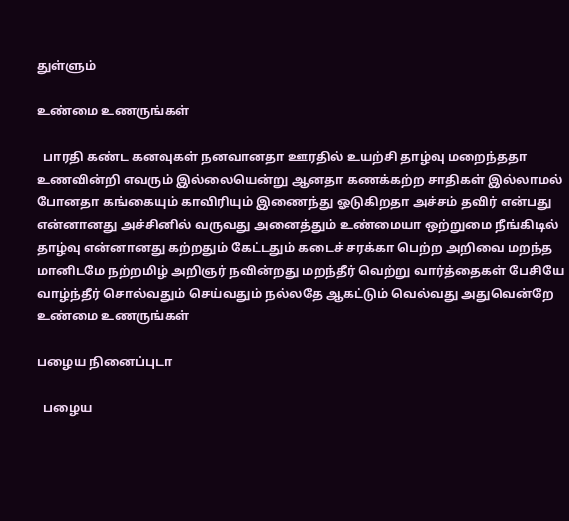துள்ளும்

உண்மை உணருங்கள்

  பாரதி கண்ட கனவுகள் நனவானதா ஊரதில் உயற்சி தாழ்வு மறைந்ததா உணவின்றி எவரும் இல்லையென்று ஆனதா கணக்கற்ற சாதிகள் இல்லாமல் போனதா கங்கையும் காவிரியும் இணைந்து ஓடுகிறதா அச்சம் தவிர் என்பது என்னானது அச்சினில் வருவது அனைத்தும் உண்மையா ஒற்றுமை நீங்கிடில் தாழ்வு என்னானது கற்றதும் கேட்டதும் கடைச் சரக்கா பெற்ற அறிவை மறந்த மானிடமே நற்றமிழ் அறிஞர் நவின்றது மறந்தீர் வெற்று வார்த்தைகள் பேசியே வாழ்ந்தீர் சொல்வதும் செய்வதும் நல்லதே ஆகட்டும் வெல்வது அதுவென்றே உண்மை உணருங்கள்

பழைய நினைப்புடா

  பழைய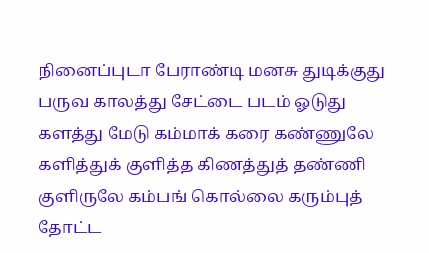நினைப்புடா பேராண்டி மனசு துடிக்குது பருவ காலத்து சேட்டை படம் ஓடுது களத்து மேடு கம்மாக் கரை கண்ணுலே களித்துக் குளித்த கிணத்துத் தண்ணி குளிருலே கம்பங் கொல்லை கரும்புத் தோட்ட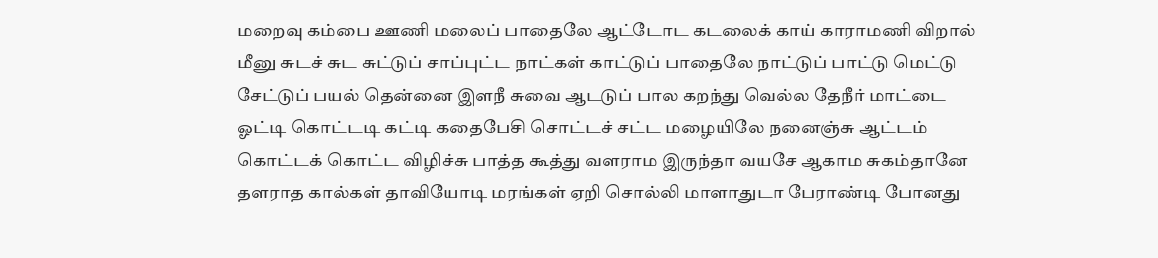மறைவு கம்பை ஊணி மலைப் பாதைலே ஆட்டோட கடலைக் காய் காராமணி விறால் மீனு சுடச் சுட சுட்டுப் சாப்புட்ட நாட்கள் காட்டுப் பாதைலே நாட்டுப் பாட்டு மெட்டு சேட்டுப் பயல் தென்னை இளநீ சுவை ஆடடுப் பால கறந்து வெல்ல தேநீர் மாட்டை ஓட்டி கொட்டடி கட்டி கதைபேசி சொட்டச் சட்ட மழையிலே நனைஞ்சு ஆட்டம் கொட்டக் கொட்ட விழிச்சு பாத்த கூத்து வளராம இருந்தா வயசே ஆகாம சுகம்தானே தளராத கால்கள் தாவியோடி மரங்கள் ஏறி சொல்லி மாளாதுடா பேராண்டி போனது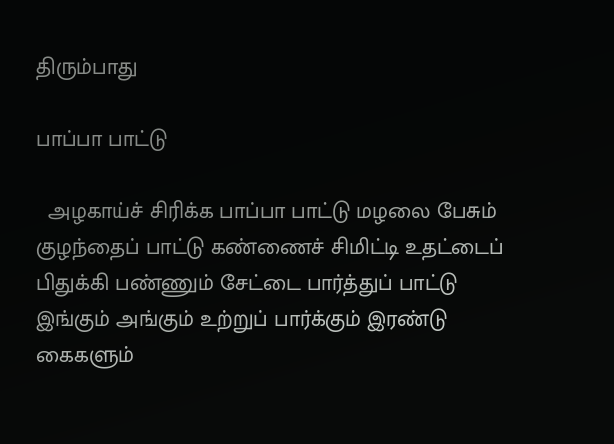திரும்பாது

பாப்பா பாட்டு

  அழகாய்ச் சிரிக்க பாப்பா பாட்டு மழலை பேசும் குழந்தைப் பாட்டு கண்ணைச் சிமிட்டி உதட்டைப் பிதுக்கி பண்ணும் சேட்டை பார்த்துப் பாட்டு இங்கும் அங்கும் உற்றுப் பார்க்கும் இரண்டு கைகளும்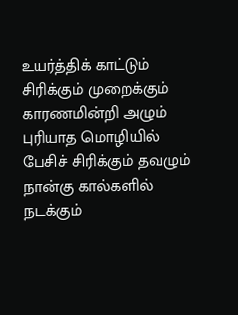உயர்த்திக் காட்டும் சிரிக்கும் முறைக்கும் காரணமின்றி அழும் புரியாத மொழியில் பேசிச் சிரிக்கும் தவழும் நான்கு கால்களில் நடக்கும்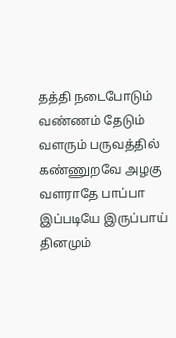தத்தி நடைபோடும் வண்ணம் தேடும் வளரும் பருவத்தில் கண்ணுறவே அழகு வளராதே பாப்பா இப்படியே இருப்பாய் தினமும்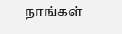நாங்கள்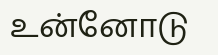உன்னோடு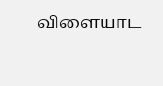விளையாட